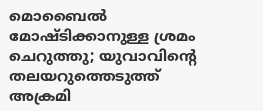മൊബൈല്‍ മോഷ്ടിക്കാനുള്ള ശ്രമം ചെറുത്തു; യുവാവിന്റെ തലയറുത്തെടുത്ത് അക്രമി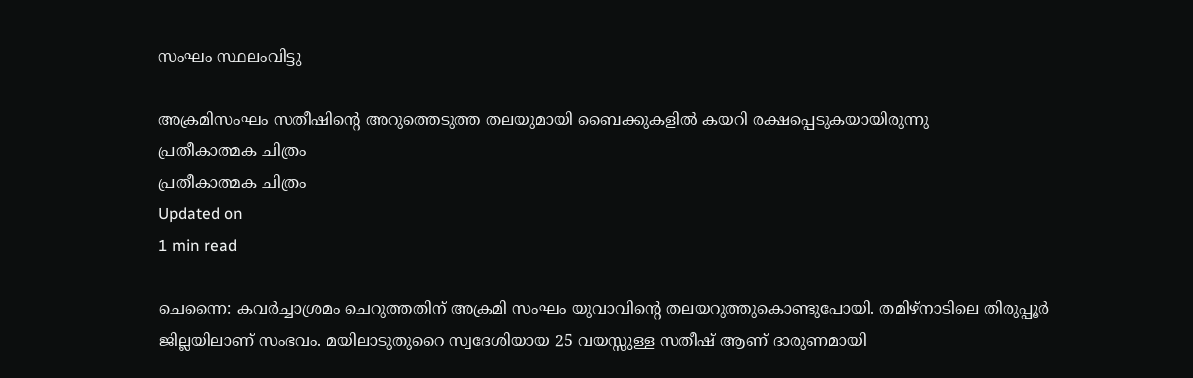സംഘം സ്ഥലംവിട്ടു

അക്രമിസംഘം സതീഷിന്റെ അറുത്തെടുത്ത തലയുമായി ബൈക്കുകളില്‍ കയറി രക്ഷപ്പെടുകയായിരുന്നു
പ്രതീകാത്മക ചിത്രം
പ്രതീകാത്മക ചിത്രം
Updated on
1 min read

ചെന്നൈ: കവര്‍ച്ചാശ്രമം ചെറുത്തതിന് അക്രമി സംഘം യുവാവിന്റെ തലയറുത്തുകൊണ്ടുപോയി. തമിഴ്‌നാടിലെ തിരുപ്പൂര്‍ ജില്ലയിലാണ് സംഭവം. മയിലാടുതുറൈ സ്വദേശിയായ 25 വയസ്സുള്ള സതീഷ് ആണ് ദാരുണമായി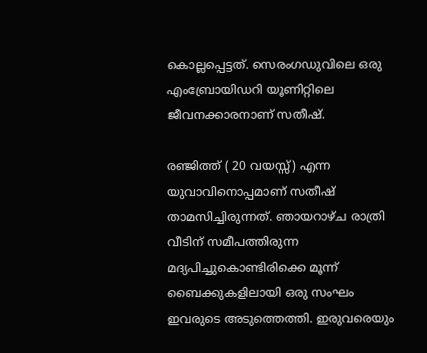കൊല്ലപ്പെട്ടത്. സെരംഗഡുവിലെ ഒരു എംബ്രോയിഡറി യൂണിറ്റിലെ ജീവനക്കാരനാണ് സതീഷ്.

രഞ്ജിത്ത് ( 20 വയസ്സ്) എന്ന യുവാവിനൊപ്പമാണ് സതീഷ് താമസിച്ചിരുന്നത്. ഞായറാഴ്ച രാത്രി വീടിന് സമീപത്തിരുന്ന മദ്യപിച്ചുകൊണ്ടിരിക്കെ മൂന്ന് ബൈക്കുകളിലായി ഒരു സംഘം ഇവരുടെ അടുത്തെത്തി. ഇരുവരെയും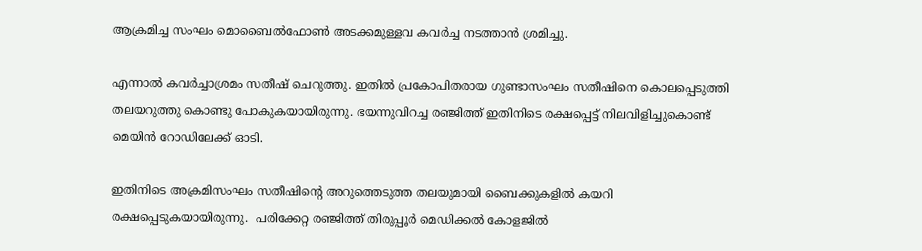ആക്രമിച്ച സംഘം മൊബൈല്‍ഫോണ്‍ അടക്കമുള്ളവ കവര്‍ച്ച നടത്താന്‍ ശ്രമിച്ചു.

എന്നാല്‍ കവര്‍ച്ചാശ്രമം സതീഷ് ചെറുത്തു. ഇതില്‍ പ്രകോപിതരായ ഗുണ്ടാസംഘം സതീഷിനെ കൊലപ്പെടുത്തി തലയറുത്തു കൊണ്ടു പോകുകയായിരുന്നു. ഭയന്നുവിറച്ച രഞ്ജിത്ത് ഇതിനിടെ രക്ഷപ്പെട്ട് നിലവിളിച്ചുകൊണ്ട് മെയിന്‍ റോഡിലേക്ക് ഓടി.

ഇതിനിടെ അക്രമിസംഘം സതീഷിന്റെ അറുത്തെടുത്ത തലയുമായി ബൈക്കുകളില്‍ കയറി രക്ഷപ്പെടുകയായിരുന്നു.  പരിക്കേറ്റ രഞ്ജിത്ത് തിരുപ്പൂര്‍ മെഡിക്കല്‍ കോളജില്‍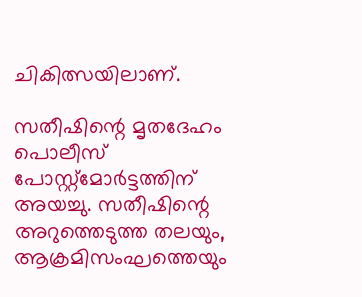ചികിത്സയിലാണ്.

സതീഷിന്റെ മൃതദേഹം പൊലീസ് പോസ്റ്റ്‌മോര്‍ട്ടത്തിന് അയച്ചു. സതീഷിന്റെ അറുത്തെടുത്ത തലയും, ആക്രമിസംഘത്തെയും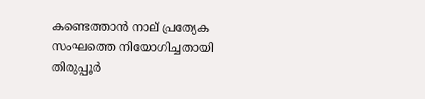കണ്ടെത്താന്‍ നാല് പ്രത്യേക സംഘത്തെ നിയോഗിച്ചതായി തിരുപ്പൂര്‍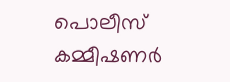പൊലീസ് കമ്മീഷണര്‍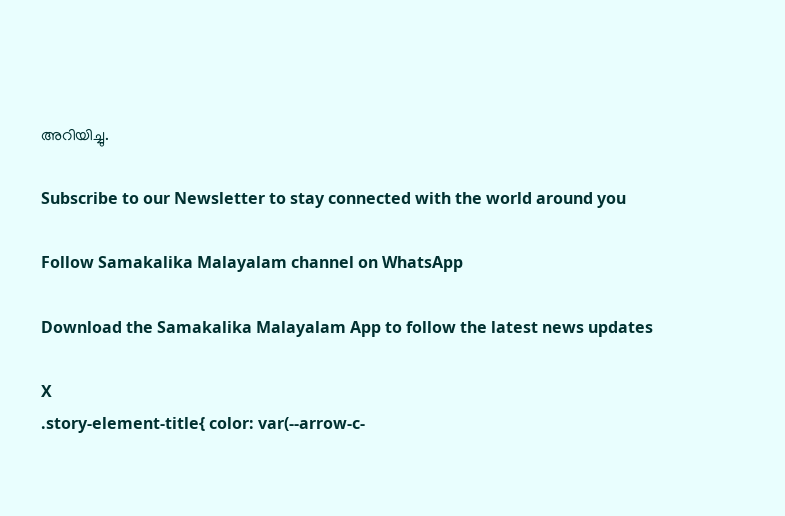അറിയിച്ചു.

Subscribe to our Newsletter to stay connected with the world around you

Follow Samakalika Malayalam channel on WhatsApp

Download the Samakalika Malayalam App to follow the latest news updates

X
.story-element-title{ color: var(--arrow-c-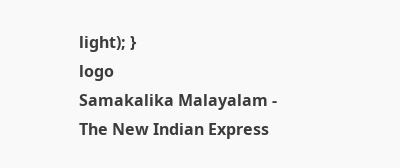light); }
logo
Samakalika Malayalam - The New Indian Express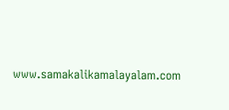www.samakalikamalayalam.com